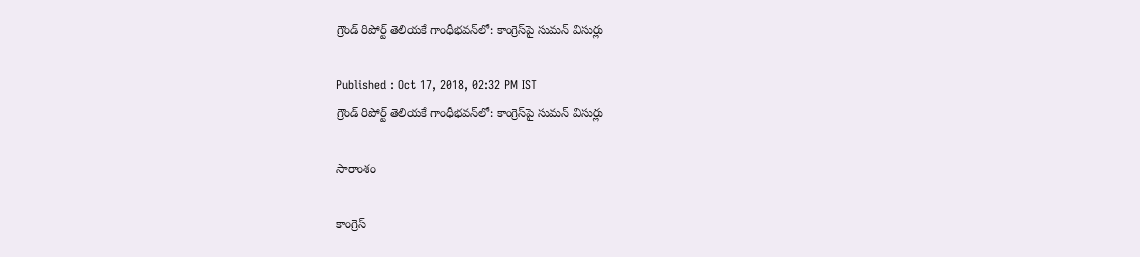గ్రౌండ్ రిపోర్ట్ తెలియకే గాంధీభవన్‌లో: కాంగ్రెస్‌పై సుమన్ విసుర్లు

Published : Oct 17, 2018, 02:32 PM IST
గ్రౌండ్ రిపోర్ట్ తెలియకే గాంధీభవన్‌లో: కాంగ్రెస్‌పై సుమన్ విసుర్లు

సారాంశం

కాంగ్రెస్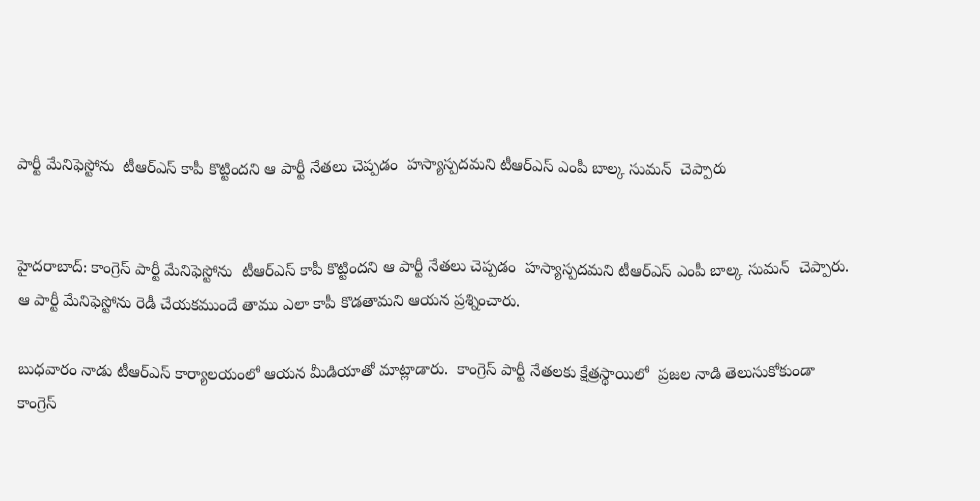పార్టీ మేనిఫెస్టోను  టీఆర్ఎస్ కాపీ కొట్టిందని ఆ పార్టీ నేతలు చెప్పడం  హస్యాస్పదమని టీఆర్ఎస్ ఎంపీ బాల్క సుమన్  చెప్పారు


హైదరాబాద్: కాంగ్రెస్ పార్టీ మేనిఫెస్టోను  టీఆర్ఎస్ కాపీ కొట్టిందని ఆ పార్టీ నేతలు చెప్పడం  హస్యాస్పదమని టీఆర్ఎస్ ఎంపీ బాల్క సుమన్  చెప్పారు. ఆ పార్టీ మేనిఫెస్టోను రెడీ చేయకముందే తాము ఎలా కాపీ కొడతామని ఆయన ప్రశ్నించారు.

బుధవారం నాడు టీఆర్ఎస్ కార్యాలయంలో ఆయన మీడియాతో మాట్లాడారు.  కాంగ్రెస్ పార్టీ నేతలకు క్షేత్రస్థాయిలో  ప్రజల నాడి తెలుసుకోకుండా కాంగ్రెస్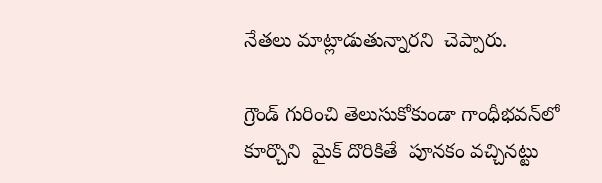నేతలు మాట్లాడుతున్నారని  చెప్పారు.

గ్రౌండ్ గురించి తెలుసుకోకుండా గాంధీభవన్‌లో కూర్చొని  మైక్ దొరికితే  పూనకం వచ్చినట్టు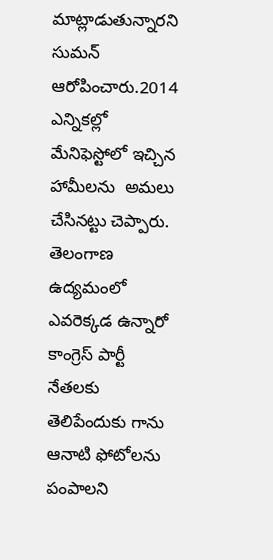మాట్లాడుతున్నారని  సుమన్ ఆరోపించారు.2014 ఎన్నికల్లో మేనిఫెస్టోలో ఇచ్చిన హామీలను  అమలు చేసినట్టు చెప్పారు. తెలంగాణ ఉద్యమంలో ఎవరెక్కడ ఉన్నారో కాంగ్రెస్ పార్టీ నేతలకు తెలిపేందుకు గాను  ఆనాటి ఫోటోలను పంపాలని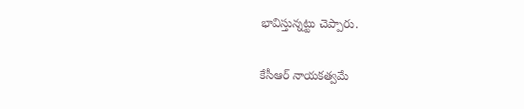భావిస్తున్నట్టు చెప్పారు.

కేసీఆర్ నాయకత్వమే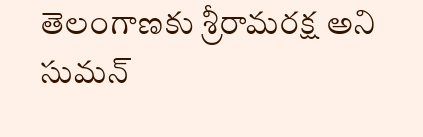తెలంగాణకు శ్రీరామరక్ష అని  సుమన్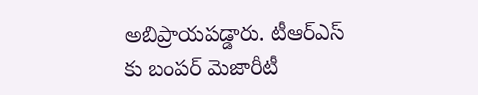అబిప్రాయపడ్డారు. టీఆర్ఎస్ కు బంపర్ మెజారీటీ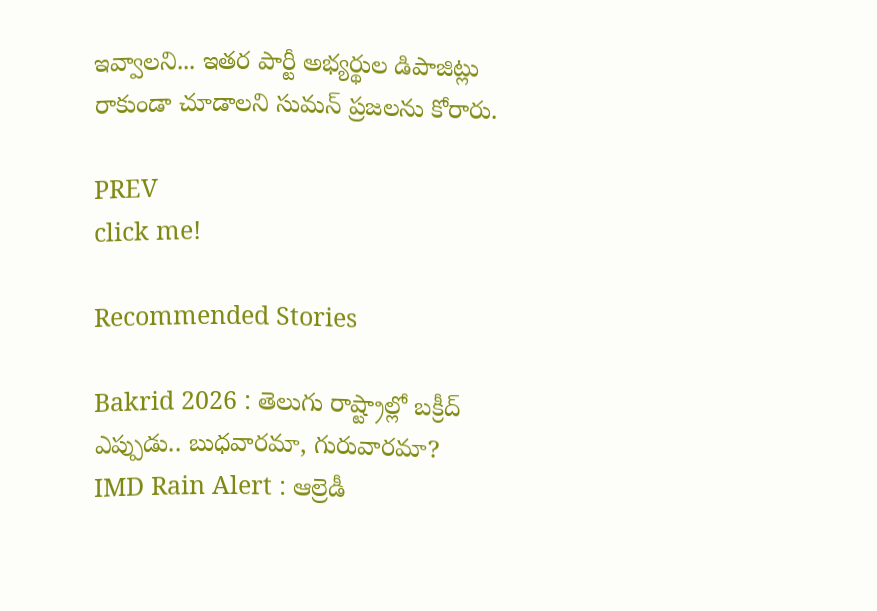ఇవ్వాలని... ఇతర పార్టీ అభ్యర్థుల డిపాజిట్లు రాకుండా చూడాలని సుమన్ ప్రజలను కోరారు.

PREV
click me!

Recommended Stories

Bakrid 2026 : తెలుగు రాష్ట్రాల్లో బక్రీద్ ఎప్పుడు.. బుధవారమా, గురువారమా?
IMD Rain Alert : ఆల్రెడీ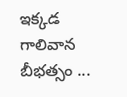ఇక్కడ గాలివాన బీభత్సం ...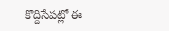కొద్దిసేపట్లో ఈ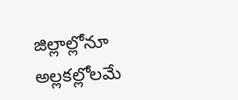జిల్లాల్లోనూ అల్లకల్లోలమే